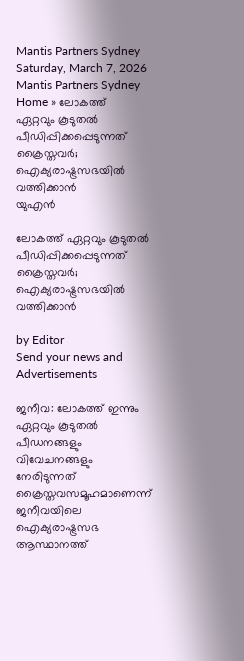Mantis Partners Sydney
Saturday, March 7, 2026
Mantis Partners Sydney
Home » ലോകത്ത് ഏറ്റവും കൂടുതൽ പീഡിപ്പിക്കപ്പെടുന്നത് ക്രൈസ്തവർ; ഐക്യരാഷ്ട്രസഭയിൽ വത്തിക്കാൻ
യുഎന്‍

ലോകത്ത് ഏറ്റവും കൂടുതൽ പീഡിപ്പിക്കപ്പെടുന്നത് ക്രൈസ്തവർ; ഐക്യരാഷ്ട്രസഭയിൽ വത്തിക്കാൻ

by Editor
Send your news and Advertisements

ജനീവ: ലോകത്ത് ഇന്നും ഏറ്റവും കൂടുതൽ പീഡനങ്ങളും വിവേചനങ്ങളും നേരിടുന്നത് ക്രൈസ്തവസമൂഹമാണെന്ന് ജനീവയിലെ ഐക്യരാഷ്ട്രസഭ ആസ്ഥാനത്ത്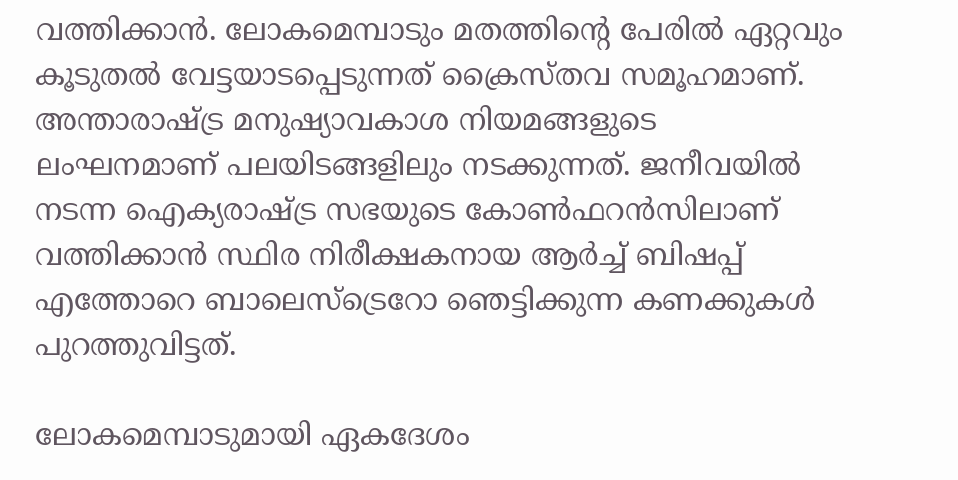വത്തിക്കാൻ. ലോകമെമ്പാടും മതത്തിൻ്റെ പേരിൽ ഏറ്റവും കൂടുതൽ വേട്ടയാടപ്പെടുന്നത് ക്രൈസ്‌തവ സമൂഹമാണ്. അന്താരാഷ്ട്ര മനുഷ്യാവകാശ നിയമങ്ങളുടെ ലംഘനമാണ് പലയിടങ്ങളിലും നടക്കുന്നത്. ജനീവയിൽ നടന്ന ഐക്യരാഷ്ട്ര സഭയുടെ കോൺഫറൻസിലാണ് വത്തിക്കാൻ സ്ഥിര നിരീക്ഷകനായ ആർച്ച് ബിഷപ്പ് എത്തോറെ ബാലെസ്ട്രെറോ ഞെട്ടിക്കുന്ന കണക്കുകൾ പുറത്തുവിട്ടത്.

ലോകമെമ്പാടുമായി ഏകദേശം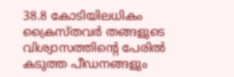38.8 കോടിയിലധികം ക്രൈസ്തവർ തങ്ങളുടെ വിശ്വാസത്തിന്റെ പേരിൽ കടുത്ത പീഡനങ്ങളും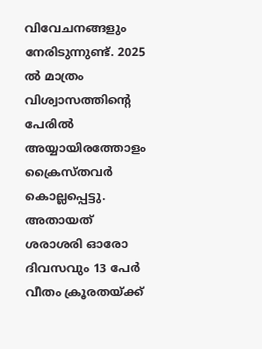വിവേചനങ്ങളും നേരിടുന്നുണ്ട്. 2025 ൽ മാത്രം വിശ്വാസത്തിൻ്റെ പേരിൽ അയ്യായിരത്തോളം ക്രൈസ്‌തവർ കൊല്ലപ്പെട്ടു. അതായത് ശരാശരി ഓരോ ദിവസവും 13 പേർ വീതം ക്രൂരതയ്ക്ക്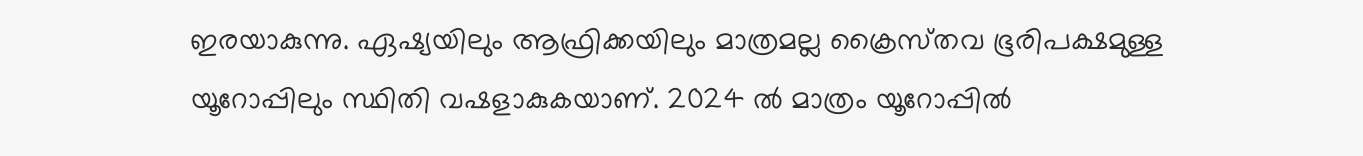ഇരയാകുന്നു. ഏഷ്യയിലും ആഫ്രിക്കയിലും മാത്രമല്ല ക്രൈസ്‌തവ ഭൂരിപക്ഷമുള്ള യൂറോപ്പിലും സ്ഥിതി വഷളാകുകയാണ്. 2024 ൽ മാത്രം യൂറോപ്പിൽ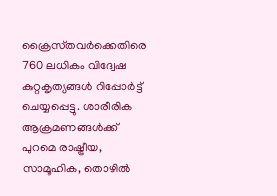ക്രൈസ്‌തവർക്കെതിരെ 760 ലധികം വിദ്വേഷ കുറ്റകൃത്യങ്ങൾ റിപ്പോർട്ട് ചെയ്യപ്പെട്ടു. ശാരീരിക ആക്രമണങ്ങൾക്ക് പുറമെ രാഷ്ട്രീയ, സാമൂഹിക, തൊഴിൽ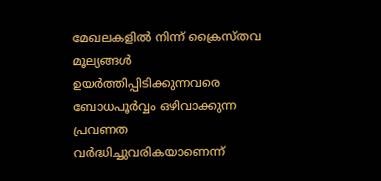മേഖലകളിൽ നിന്ന് ക്രൈസ്തവ മൂല്യങ്ങൾ ഉയർത്തിപ്പിടിക്കുന്നവരെ ബോധപൂർവ്വം ഒഴിവാക്കുന്ന പ്രവണത വർദ്ധിച്ചുവരികയാണെന്ന്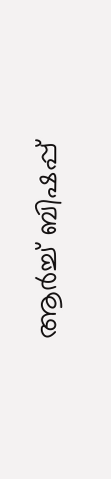ആർച്ച് ബിഷപ്പ്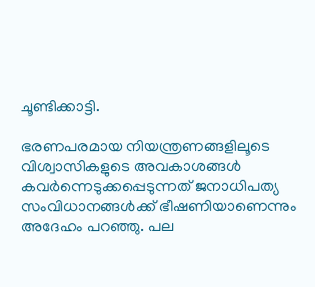ചൂണ്ടിക്കാട്ടി.

ഭരണപരമായ നിയന്ത്രണങ്ങളിലൂടെ വിശ്വാസികളുടെ അവകാശങ്ങൾ കവർന്നെടുക്കപ്പെടുന്നത് ജനാധിപത്യ സംവിധാനങ്ങൾക്ക് ഭീഷണിയാണെന്നും അദേഹം പറഞ്ഞു. പല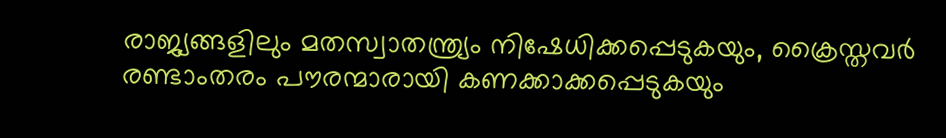രാജ്യങ്ങളിലും മതസ്വാതന്ത്ര്യം നിഷേധിക്കപ്പെടുകയും, ക്രൈസ്തവർ രണ്ടാംതരം പൗരന്മാരായി കണക്കാക്കപ്പെടുകയും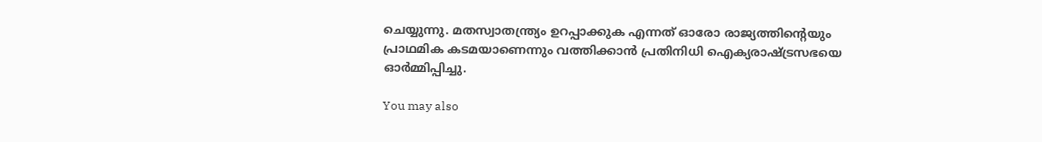ചെയ്യുന്നു. മതസ്വാതന്ത്ര്യം ഉറപ്പാക്കുക എന്നത് ഓരോ രാജ്യത്തിന്റെയും പ്രാഥമിക കടമയാണെന്നും വത്തിക്കാൻ പ്രതിനിധി ഐക്യരാഷ്ട്രസഭയെ ഓർമ്മിപ്പിച്ചു.

You may also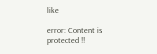like

error: Content is protected !!